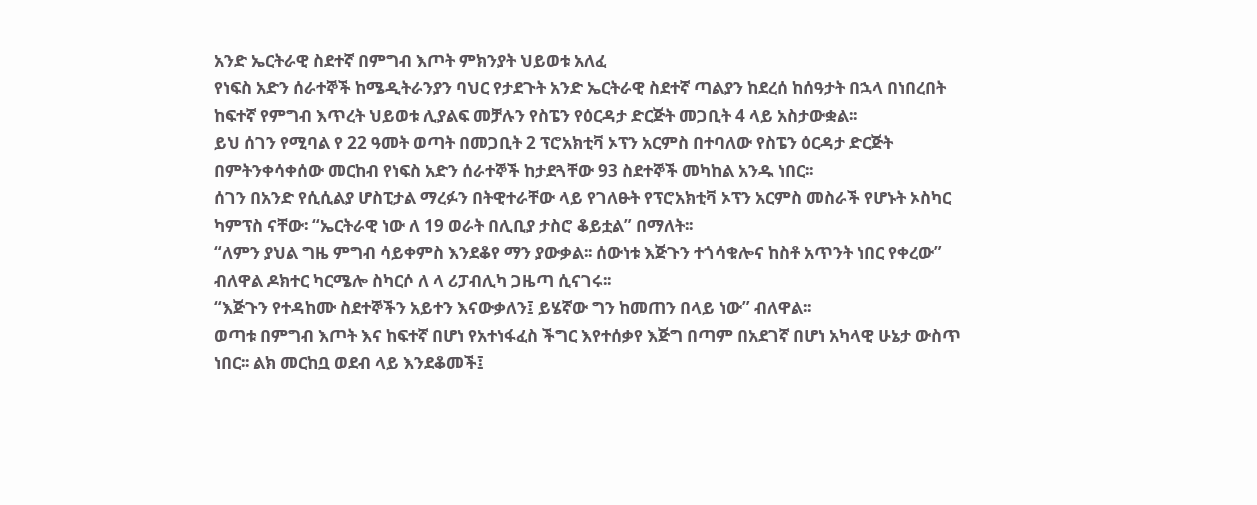አንድ ኤርትራዊ ስደተኛ በምግብ እጦት ምክንያት ህይወቱ አለፈ
የነፍስ አድን ሰራተኞች ከሜዲትራንያን ባህር የታደጉት አንድ ኤርትራዊ ስደተኛ ጣልያን ከደረሰ ከሰዓታት በኋላ በነበረበት ከፍተኛ የምግብ እጥረት ህይወቱ ሊያልፍ መቻሉን የስፔን የዕርዳታ ድርጅት መጋቢት 4 ላይ አስታውቋል፡፡
ይህ ሰገን የሚባል የ 22 ዓመት ወጣት በመጋቢት 2 ፕሮአክቲቫ ኦፕን አርምስ በተባለው የስፔን ዕርዳታ ድርጅት በምትንቀሳቀሰው መርከብ የነፍስ አድን ሰራተኞች ከታደጓቸው 93 ስደተኞች መካከል አንዱ ነበር፡፡
ሰገን በአንድ የሲሲልያ ሆስፒታል ማረፉን በትዊተራቸው ላይ የገለፁት የፕሮአክቲቫ ኦፕን አርምስ መስራች የሆኑት ኦስካር ካምፕስ ናቸው፡ “ኤርትራዊ ነው ለ 19 ወራት በሊቢያ ታስሮ ቆይቷል” በማለት፡፡
“ለምን ያህል ግዜ ምግብ ሳይቀምስ እንደቆየ ማን ያውቃል፡፡ ሰውነቱ እጅጉን ተጎሳቁሎና ከስቶ አጥንት ነበር የቀረው” ብለዋል ዶክተር ካርሜሎ ስካርሶ ለ ላ ሪፓብሊካ ጋዜጣ ሲናገሩ፡፡
“እጅጉን የተዳከሙ ስደተኞችን አይተን እናውቃለን፤ ይሄኛው ግን ከመጠን በላይ ነው” ብለዋል፡፡
ወጣቱ በምግብ እጦት እና ከፍተኛ በሆነ የአተነፋፈስ ችግር እየተሰቃየ እጅግ በጣም በአደገኛ በሆነ አካላዊ ሁኔታ ውስጥ ነበር፡፡ ልክ መርከቧ ወደብ ላይ እንደቆመች፤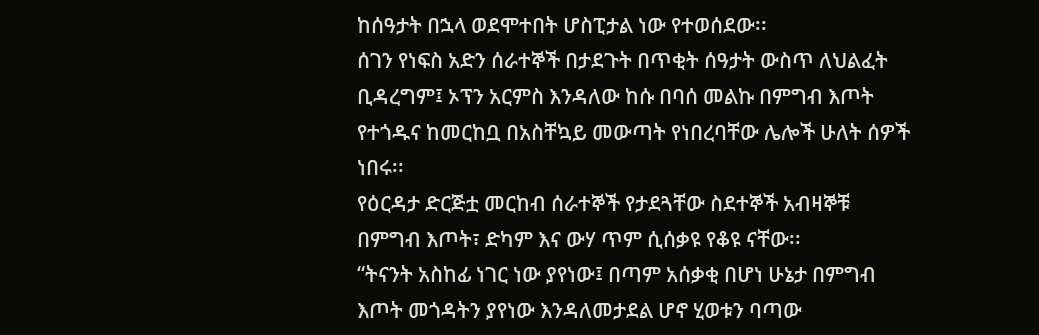ከሰዓታት በኋላ ወደሞተበት ሆስፒታል ነው የተወሰደው፡፡
ሰገን የነፍስ አድን ሰራተኞች በታደጉት በጥቂት ሰዓታት ውስጥ ለህልፈት ቢዳረግም፤ ኦፕን አርምስ እንዳለው ከሱ በባሰ መልኩ በምግብ እጦት የተጎዱና ከመርከቧ በአስቸኳይ መውጣት የነበረባቸው ሌሎች ሁለት ሰዎች ነበሩ፡፡
የዕርዳታ ድርጅቷ መርከብ ሰራተኞች የታደጓቸው ስደተኞች አብዛኞቹ በምግብ እጦት፣ ድካም እና ውሃ ጥም ሲሰቃዩ የቆዩ ናቸው፡፡
“ትናንት አስከፊ ነገር ነው ያየነው፤ በጣም አሰቃቂ በሆነ ሁኔታ በምግብ እጦት መጎዳትን ያየነው እንዳለመታደል ሆኖ ሂወቱን ባጣው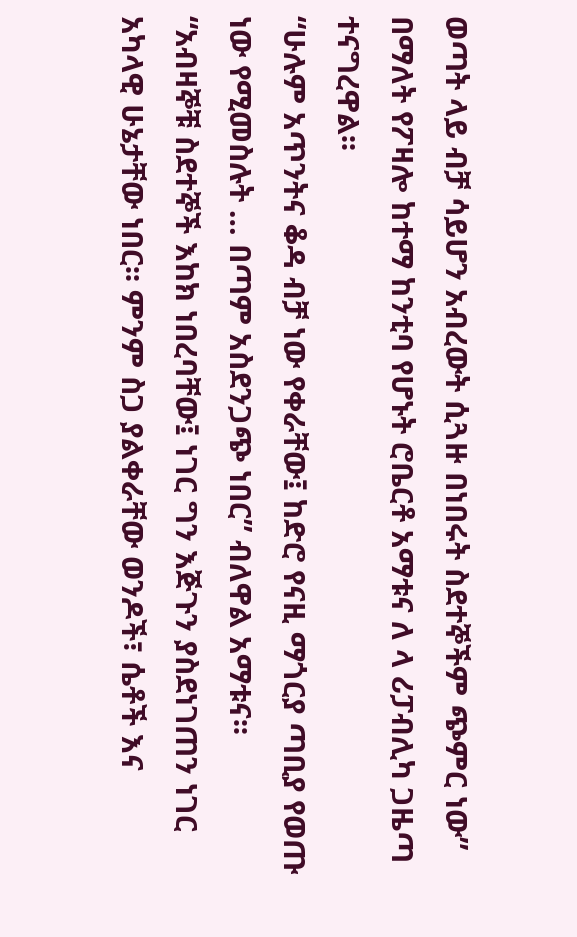ወጣት ላይ ብቻ ሳይሆን አብረውት ሲጓዙ በነበሩት ስደተኞችም ጭምር ነው” በማለት የፖዛሎ ከተማ ከንቲባ የሆኑት ሮቤርቶ አማቱና ለ ላ ሪፓብሊካ ጋዜጣ ተናግረዋል፡፡
“ሁሉም አጥንትና ቆዳ ብቻ ነው የቀራቸው፤ ከድሮ የናዚ ማጎርያ ጣቢያ የወጡ ነው የሚመስሉት … በጣም አስደንጋጭ ነበር” ብለዋል አማቱና፡፡
“አብዛኞቹ ስደተኞች እከክ ነበረባቸው፤ ነገር ግን እጅጉን ያስደነገጠን ነገር አካላዊ ሁኔታቸው ነበር፡፡ ምንም ስጋ ያልቀራቸው ወንዶች፣ ሴቶች እና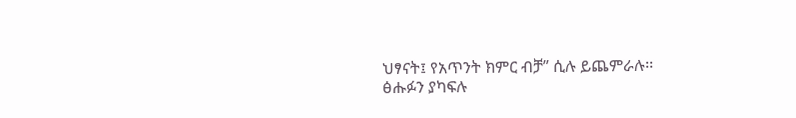ህፃናት፤ የአጥንት ክምር ብቻ” ሲሉ ይጨምራሉ፡፡
ፅሑፉን ያካፍሉ